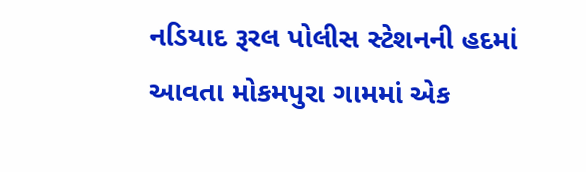નડિયાદ રૂરલ પોલીસ સ્ટેશનની હદમાં આવતા મોકમપુરા ગામમાં એક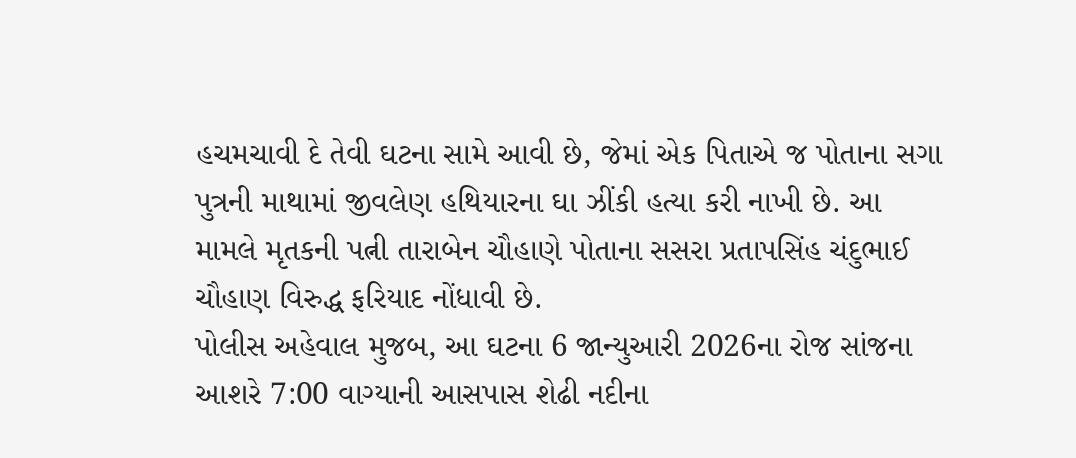હચમચાવી દે તેવી ઘટના સામે આવી છે, જેમાં એક પિતાએ જ પોતાના સગા પુત્રની માથામાં જીવલેણ હથિયારના ઘા ઝીંકી હત્યા કરી નાખી છે. આ મામલે મૃતકની પત્ની તારાબેન ચૌહાણે પોતાના સસરા પ્રતાપસિંહ ચંદુભાઈ ચૌહાણ વિરુદ્ધ ફરિયાદ નોંધાવી છે.
પોલીસ અહેવાલ મુજબ, આ ઘટના 6 જાન્યુઆરી 2026ના રોજ સાંજના આશરે 7:00 વાગ્યાની આસપાસ શેઢી નદીના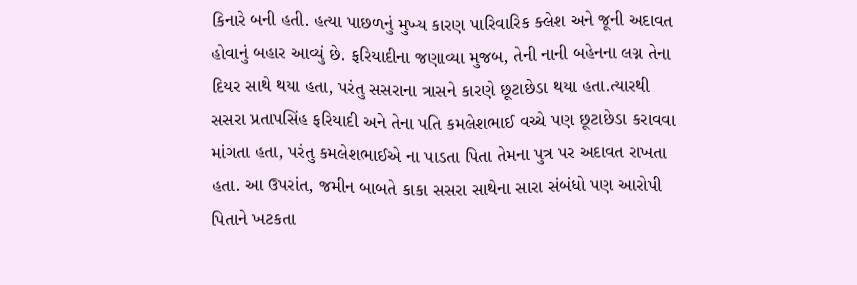કિનારે બની હતી. હત્યા પાછળનું મુખ્ય કારણ પારિવારિક ક્લેશ અને જૂની અદાવત હોવાનું બહાર આવ્યું છે. ફરિયાદીના જણાવ્યા મુજબ, તેની નાની બહેનના લગ્ન તેના દિયર સાથે થયા હતા, પરંતુ સસરાના ત્રાસને કારણે છૂટાછેડા થયા હતા.ત્યારથી સસરા પ્રતાપસિંહ ફરિયાદી અને તેના પતિ કમલેશભાઈ વચ્ચે પણ છૂટાછેડા કરાવવા માંગતા હતા, પરંતુ કમલેશભાઈએ ના પાડતા પિતા તેમના પુત્ર પર અદાવત રાખતા હતા. આ ઉપરાંત, જમીન બાબતે કાકા સસરા સાથેના સારા સંબંધો પણ આરોપી પિતાને ખટકતા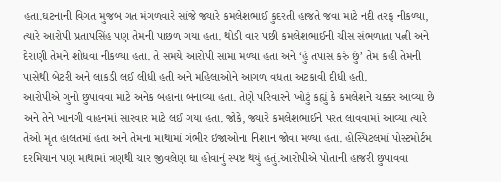હતા.ઘટનાની વિગત મુજબ ગત મંગળવારે સાંજે જ્યારે કમલેશભાઈ કુદરતી હાજતે જવા માટે નદી તરફ નીકળ્યા, ત્યારે આરોપી પ્રતાપસિંહ પણ તેમની પાછળ ગયા હતા. થોડી વાર પછી કમલેશભાઈની ચીસ સંભળાતા પત્ની અને દેરાણી તેમને શોધવા નીકળ્યા હતા. તે સમયે આરોપી સામા મળ્યા હતા અને ‘હું તપાસ કરું છું’ તેમ કહી તેમની પાસેથી બેટરી અને લાકડી લઈ લીધી હતી અને મહિલાઓને આગળ વધતા અટકાવી દીધી હતી.
આરોપીએ ગુનો છુપાવવા માટે અનેક બહાના બનાવ્યા હતા. તેણે પરિવારને ખોટું કહ્યું કે કમલેશને ચક્કર આવ્યા છે અને તેને ખાનગી વાહનમાં સારવાર માટે લઈ ગયા હતા. જોકે, જ્યારે કમલેશભાઈને પરત લાવવામાં આવ્યા ત્યારે તેઓ મૃત હાલતમાં હતા અને તેમના માથામાં ગંભીર ઇજાઓના નિશાન જોવા મળ્યા હતા. હોસ્પિટલમાં પોસ્ટમોર્ટમ દરમિયાન પણ માથામાં ત્રણથી ચાર જીવલેણ ઘા હોવાનું સ્પષ્ટ થયું હતું.આરોપીએ પોતાની હાજરી છુપાવવા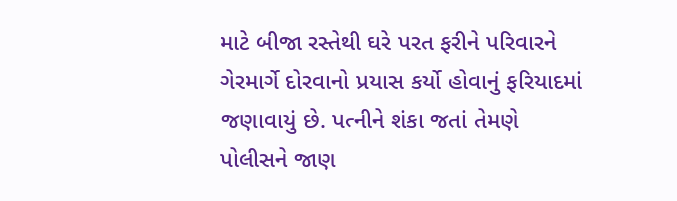માટે બીજા રસ્તેથી ઘરે પરત ફરીને પરિવારને ગેરમાર્ગે દોરવાનો પ્રયાસ કર્યો હોવાનું ફરિયાદમાં જણાવાયું છે. પત્નીને શંકા જતાં તેમણે પોલીસને જાણ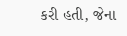કરી હતી, જેના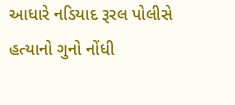આધારે નડિયાદ રૂરલ પોલીસે હત્યાનો ગુનો નોંધી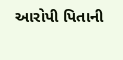આરોપી પિતાની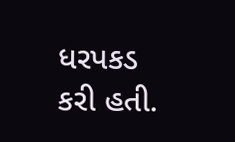ધરપકડ કરી હતી.